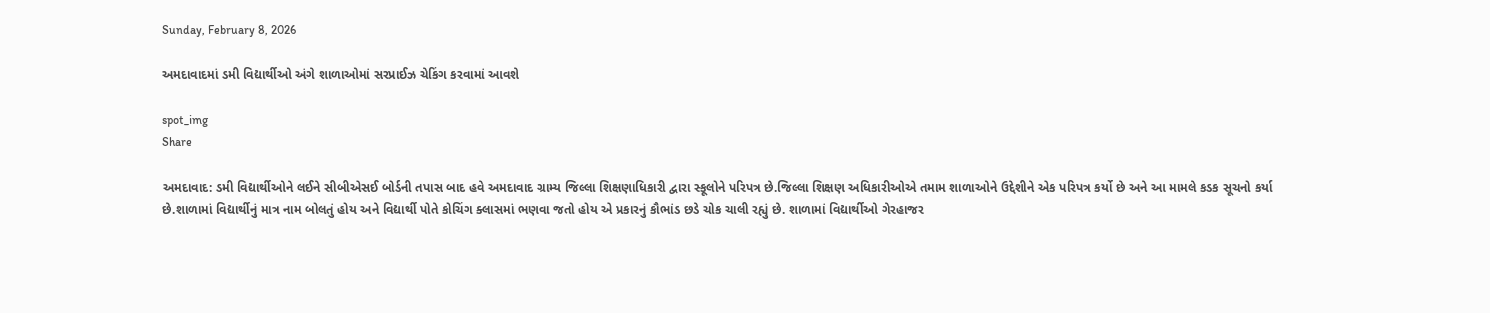Sunday, February 8, 2026

અમદાવાદમાં ડમી વિદ્યાર્થીઓ અંગે શાળાઓમાં સરપ્રાઈઝ ચેકિંગ કરવામાં આવશે

spot_img
Share

અમદાવાદ: ડમી વિદ્યાર્થીઓને લઈને સીબીએસઈ બોર્ડની તપાસ બાદ હવે અમદાવાદ ગ્રામ્ય જિલ્લા શિક્ષણાધિકારી દ્વારા સ્કૂલોને પરિપત્ર છે.જિલ્લા શિક્ષણ અધિકારીઓએ તમામ શાળાઓને ઉદ્દેશીને એક પરિપત્ર કર્યો છે અને આ મામલે કડક સૂચનો કર્યા છે.શાળામાં વિદ્યાર્થીનું માત્ર નામ બોલતું હોય અને વિદ્યાર્થી પોતે કોચિંગ ક્લાસમાં ભણવા જતો હોય એ પ્રકારનું કૌભાંડ છડે ચોક ચાલી રહ્યું છે. શાળામાં વિદ્યાર્થીઓ ગેરહાજર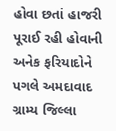હોવા છતાં હાજરી પૂરાઈ રહી હોવાની અનેક ફરિયાદોને પગલે અમદાવાદ ગ્રામ્ય જિલ્લા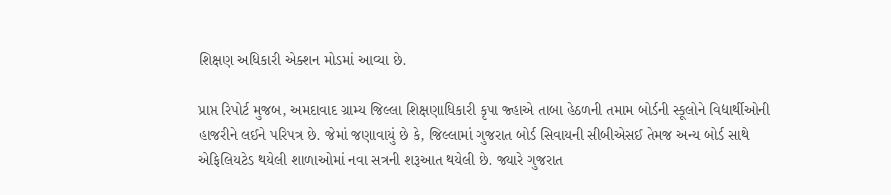શિક્ષણ અધિકારી એક્શન મોડમાં આવ્યા છે.

પ્રાપ્ત રિપોર્ટ મુજબ, અમદાવાદ ગ્રામ્ય જિલ્લા શિક્ષણાધિકારી કૃપા જ્હાએ તાબા હેઠળની તમામ બોર્ડની સ્કૂલોને વિદ્યાર્થીઓની હાજરીને લઈને પરિપત્ર છે. જેમાં જણાવાયું છે કે, જિલ્લામાં ગુજરાત બોર્ડ સિવાયની સીબીએસઈ તેમજ અન્ય બોર્ડ સાથે એફિલિયટેડ થયેલી શાળાઓમાં નવા સત્રની શરૂઆત થયેલી છે. જ્યારે ગુજરાત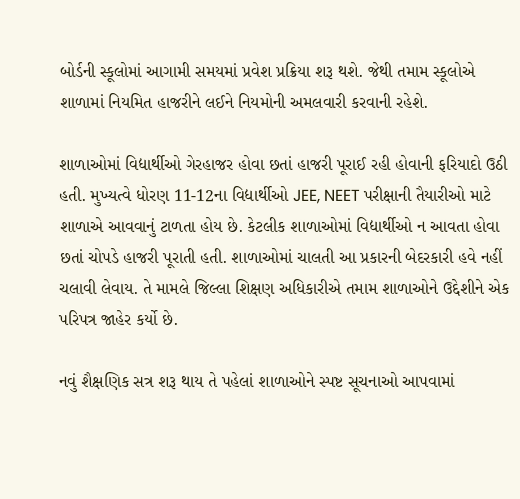બોર્ડની સ્કૂલોમાં આગામી સમયમાં પ્રવેશ પ્રક્રિયા શરૂ થશે. જેથી તમામ સ્કૂલોએ શાળામાં નિયમિત હાજરીને લઈને નિયમોની અમલવારી કરવાની રહેશે.

શાળાઓમાં વિદ્યાર્થીઓ ગેરહાજર હોવા છતાં હાજરી પૂરાઈ રહી હોવાની ફરિયાદો ઉઠી હતી. મુખ્યત્વે ધોરણ 11-12ના વિદ્યાર્થીઓ JEE, NEET પરીક્ષાની તૈયારીઓ માટે શાળાએ આવવાનું ટાળતા હોય છે. કેટલીક શાળાઓમાં વિદ્યાર્થીઓ ન આવતા હોવા છતાં ચોપડે હાજરી પૂરાતી હતી. શાળાઓમાં ચાલતી આ પ્રકારની બેદરકારી હવે નહીં ચલાવી લેવાય. તે મામલે જિલ્લા શિક્ષણ અધિકારીએ તમામ શાળાઓને ઉદ્દેશીને એક પરિપત્ર જાહેર કર્યો છે.

નવું શૈક્ષણિક સત્ર શરૂ થાય તે પહેલાં શાળાઓને સ્પષ્ટ સૂચનાઓ આપવામાં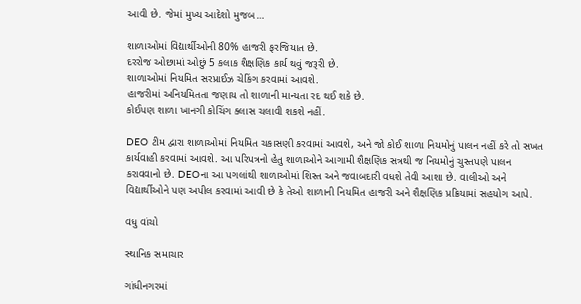આવી છે. જેમાં મુખ્ય આદેશો મુજબ…

શાળાઓમાં વિદ્યાર્થીઓની 80% હાજરી ફરજિયાત છે.
દરરોજ ઓછામાં ઓછું 5 કલાક શૈક્ષણિક કાર્ય થવું જરૂરી છે.
શાળાઓમાં નિયમિત સરપ્રાઈઝ ચેકિંગ કરવામાં આવશે.
હાજરીમાં અનિયમિતતા જણાય તો શાળાની માન્યતા રદ થઈ શકે છે.
કોઈપણ શાળા ખાનગી કોચિંગ ક્લાસ ચલાવી શકશે નહીં.

DEO ટીમ દ્વારા શાળાઓમાં નિયમિત ચકાસણી કરવામાં આવશે, અને જો કોઈ શાળા નિયમોનું પાલન નહીં કરે તો સખત કાર્યવાહી કરવામાં આવશે. આ પરિપત્રનો હેતુ શાળાઓને આગામી શૈક્ષણિક સત્રથી જ નિયમોનું ચુસ્તપણે પાલન કરાવવાનો છે. DEOના આ પગલાંથી શાળાઓમાં શિસ્ત અને જવાબદારી વધશે તેવી આશા છે. વાલીઓ અને વિદ્યાર્થીઓને પણ અપીલ કરવામાં આવી છે કે તેઓ શાળાની નિયમિત હાજરી અને શૈક્ષણિક પ્રક્રિયામાં સહયોગ આપે.

વધુ વાંચો

સ્થાનિક સમાચાર

ગાંધીનગરમાં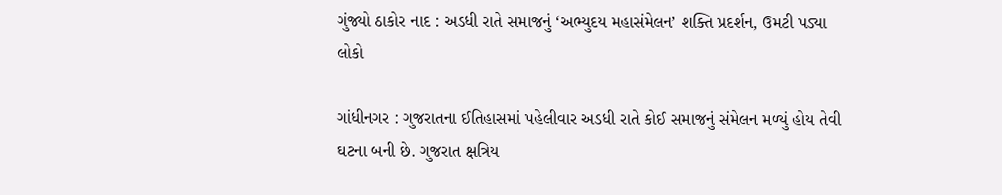ગુંજ્યો ઠાકોર નાદ : અડધી રાતે સમાજનું ‘અભ્યુદય મહાસંમેલન’ શક્તિ પ્રદર્શન, ઉમટી પડ્યા લોકો

ગાંધીનગર : ગુજરાતના ઈતિહાસમાં પહેલીવાર અડધી રાતે કોઈ સમાજનું સંમેલન મળ્યું હોય તેવી ઘટના બની છે. ગુજરાત ક્ષત્રિય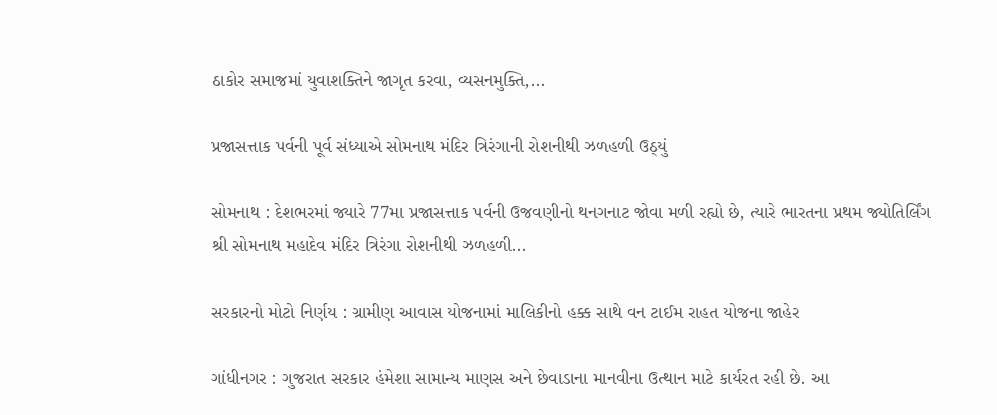ઠાકોર સમાજમાં યુવાશક્તિને જાગૃત કરવા, વ્યસનમુક્તિ,...

પ્રજાસત્તાક પર્વની પૂર્વ સંધ્યાએ સોમનાથ મંદિર ત્રિરંગાની રોશનીથી ઝળહળી ઉઠ્યું

સોમનાથ : દેશભરમાં જ્યારે 77મા પ્રજાસત્તાક પર્વની ઉજવણીનો થનગનાટ જોવા મળી રહ્યો છે, ત્યારે ભારતના પ્રથમ જ્યોતિર્લિંગ શ્રી સોમનાથ મહાદેવ મંદિર ત્રિરંગા રોશનીથી ઝળહળી...

સરકારનો મોટો નિર્ણય : ગ્રામીણ આવાસ યોજનામાં માલિકીનો હક્ક સાથે વન ટાઈમ રાહત યોજના જાહેર

ગાંધીનગર : ગુજરાત સરકાર હંમેશા સામાન્ય માણસ અને છેવાડાના માનવીના ઉત્થાન માટે કાર્યરત રહી છે. આ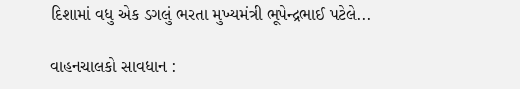દિશામાં વધુ એક ડગલું ભરતા મુખ્યમંત્રી ભૂપેન્દ્રભાઈ પટેલે...

વાહનચાલકો સાવધાન :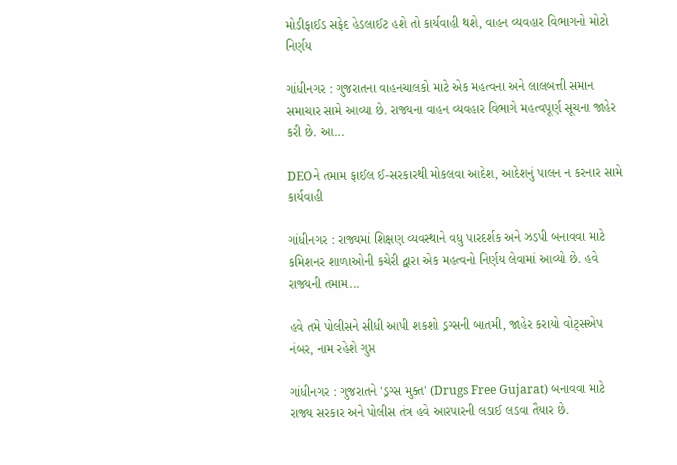મોડીફાઈડ સફેદ હેડલાઈટ હશે તો કાર્યવાહી થશે, વાહન વ્યવહાર વિભાગનો મોટો નિર્ણય

ગાંધીનગર : ગુજરાતના વાહનચાલકો માટે એક મહત્વના અને લાલબત્તી સમાન સમાચાર સામે આવ્યા છે. રાજ્યના વાહન વ્યવહાર વિભાગે મહત્વપૂર્ણ સૂચના જાહેર કરી છે. આ...

DEOને તમામ ફાઈલ ઈ-સરકારથી મોકલવા આદેશ, આદેશનું પાલન ન કરનાર સામે કાર્યવાહી

ગાંધીનગર : રાજ્યમાં શિક્ષણ વ્યવસ્થાને વધુ પારદર્શક અને ઝડપી બનાવવા માટે કમિશનર શાળાઓની કચેરી દ્વારા એક મહત્વનો નિર્ણય લેવામાં આવ્યો છે. હવે રાજ્યની તમામ...

હવે તમે પોલીસને સીધી આપી શકશો ડ્રગ્સની બાતમી, જાહેર કરાયો વોટ્સએપ નંબર, નામ રહેશે ગુપ્ત

ગાંધીનગર : ગુજરાતને 'ડ્રગ્સ મુક્ત' (Drugs Free Gujarat) બનાવવા માટે રાજ્ય સરકાર અને પોલીસ તંત્ર હવે આરપારની લડાઈ લડવા તૈયાર છે.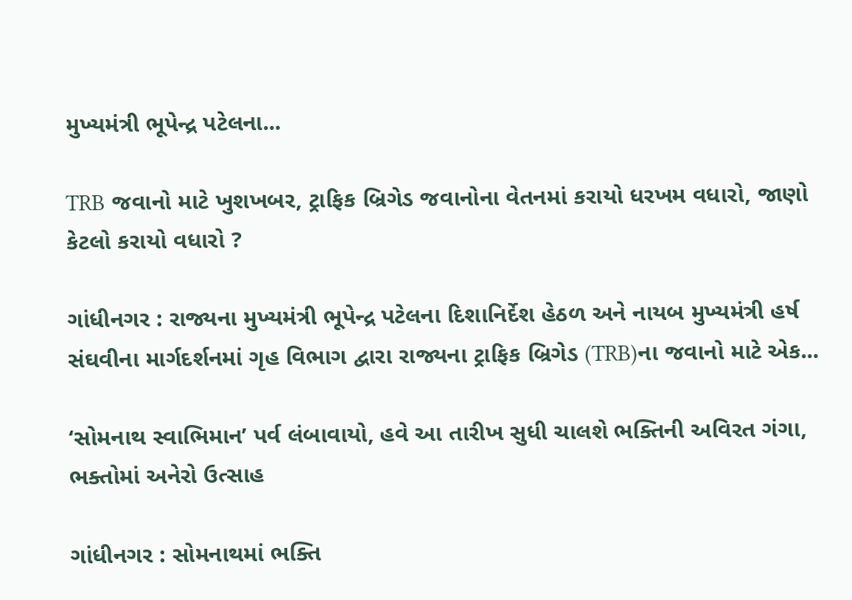મુખ્યમંત્રી ભૂપેન્દ્ર પટેલના...

TRB જવાનો માટે ખુશખબર, ટ્રાફિક બ્રિગેડ જવાનોના વેતનમાં કરાયો ધરખમ વધારો, જાણો કેટલો કરાયો વધારો ?

ગાંધીનગર : રાજ્યના મુખ્યમંત્રી ભૂપેન્દ્ર પટેલના દિશાનિર્દેશ હેઠળ અને નાયબ મુખ્યમંત્રી હર્ષ સંઘવીના માર્ગદર્શનમાં ગૃહ વિભાગ દ્વારા રાજ્યના ટ્રાફિક બ્રિગેડ (TRB)ના જવાનો માટે એક...

‘સોમનાથ સ્વાભિમાન’ પર્વ લંબાવાયો, હવે આ તારીખ સુધી ચાલશે ભક્તિની અવિરત ગંગા, ભક્તોમાં અનેરો ઉત્સાહ

ગાંધીનગર : સોમનાથમાં ભક્તિ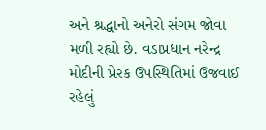અને શ્રદ્ધાનો અનેરો સંગમ જોવા મળી રહ્યો છે. વડાપ્રધાન નરેન્દ્ર મોદીની પ્રેરક ઉપસ્થિતિમાં ઉજવાઈ રહેલું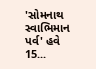'સોમનાથ સ્વાભિમાન પર્વ' હવે 15...